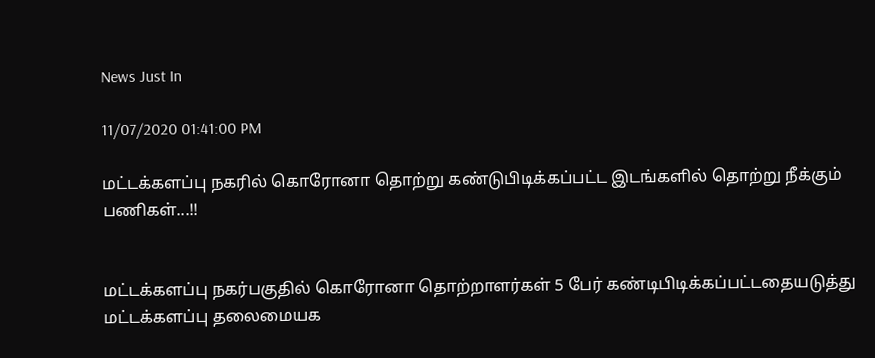News Just In

11/07/2020 01:41:00 PM

மட்டக்களப்பு நகரில் கொரோனா தொற்று கண்டுபிடிக்கப்பட்ட இடங்களில் தொற்று நீக்கும் பணிகள்...!!


மட்டக்களப்பு நகர்பகுதில் கொரோனா தொற்றாளர்கள் 5 பேர் கண்டிபிடிக்கப்பட்டதையடுத்து மட்டக்களப்பு தலைமையக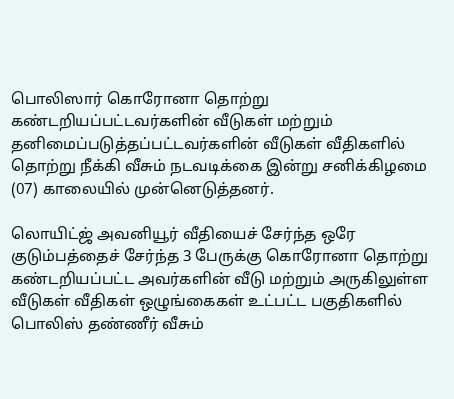பொலிஸார் கொரோனா தொற்று கண்டறியப்பட்டவர்களின் வீடுகள் மற்றும் தனிமைப்படுத்தப்பட்டவர்களின் வீடுகள் வீதிகளில் தொற்று நீக்கி வீசும் நடவடிக்கை இன்று சனிக்கிழமை (07) காலையில் முன்னெடுத்தனர்.

லொயிட்ஜ் அவனியூர் வீதியைச் சேர்ந்த ஒரே குடும்பத்தைச் சேர்ந்த 3 பேருக்கு கொரோனா தொற்று கண்டறியப்பட்ட அவர்களின் வீடு மற்றும் அருகிலுள்ள வீடுகள் வீதிகள் ஒழுங்கைகள் உட்பட்ட பகுதிகளில் பொலிஸ் தண்ணீர் வீசும்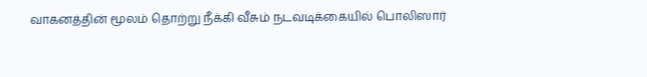வாகனத்தின் மூலம் தொற்று நீக்கி வீசும் நடவடிக்கையில் பொலிஸார்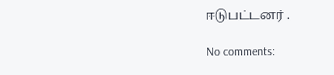ஈடுபட்டனர் .

No comments: